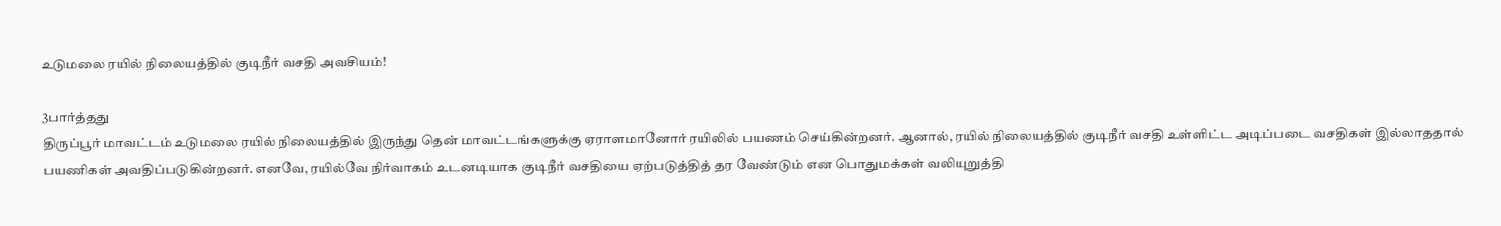உடுமலை ரயில் நிலையத்தில் குடிநீர் வசதி அவசியம்!

3பார்த்தது
திருப்பூர் மாவட்டம் உடுமலை ரயில் நிலையத்தில் இருந்து தென் மாவட்டங்களுக்கு ஏராளமானோர் ரயிலில் பயணம் செய்கின்றனர். ஆனால், ரயில் நிலையத்தில் குடிநீர் வசதி உள்ளிட்ட அடிப்படை வசதிகள் இல்லாததால் பயணிகள் அவதிப்படுகின்றனர். எனவே, ரயில்வே நிர்வாகம் உடனடியாக குடிநீர் வசதியை ஏற்படுத்தித் தர வேண்டும் என பொதுமக்கள் வலியுறுத்தி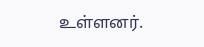உள்ளனர்.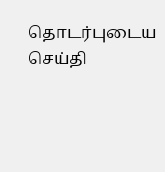தொடர்புடைய செய்தி